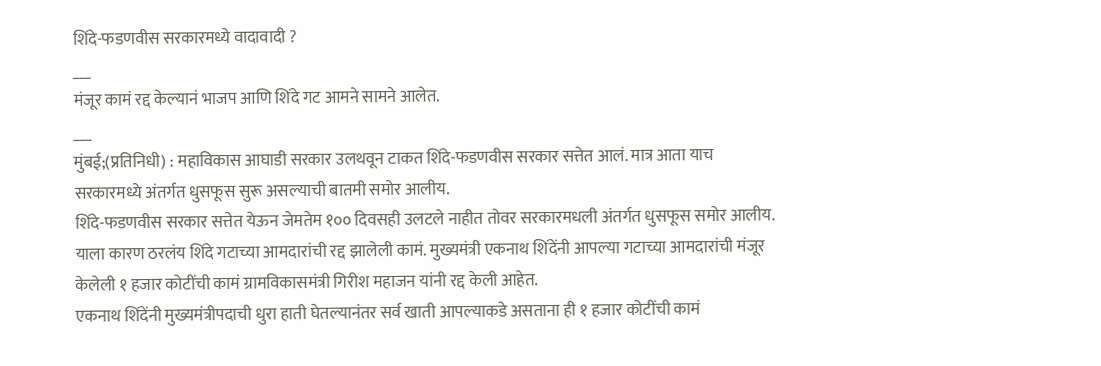शिंदे-फडणवीस सरकारमध्ये वादावादी ?
___
मंजूर कामं रद्द केल्यानं भाजप आणि शिंदे गट आमने सामने आलेत.
___
मुंबई;(प्रतिनिधी) : महाविकास आघाडी सरकार उलथवून टाकत शिंदे-फडणवीस सरकार सत्तेत आलं. मात्र आता याच सरकारमध्ये अंतर्गत धुसफूस सुरू असल्याची बातमी समोर आलीय.
शिंदे-फडणवीस सरकार सत्तेत येऊन जेमतेम १०० दिवसही उलटले नाहीत तोवर सरकारमधली अंतर्गत धुसफूस समोर आलीय. याला कारण ठरलंय शिंदे गटाच्या आमदारांची रद्द झालेली कामं. मुख्यमंत्री एकनाथ शिंदेंनी आपल्या गटाच्या आमदारांची मंजूर केलेली १ हजार कोटींची कामं ग्रामविकासमंत्री गिरीश महाजन यांनी रद्द केली आहेत.
एकनाथ शिंदेंनी मुख्यमंत्रीपदाची धुरा हाती घेतल्यानंतर सर्व खाती आपल्याकडे असताना ही १ हजार कोटींची कामं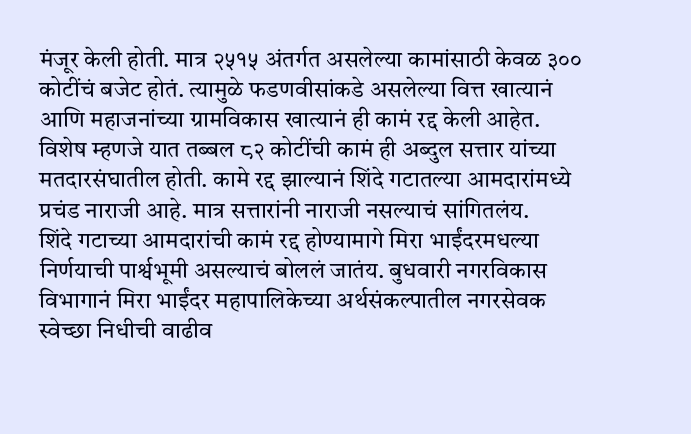मंजूर केली होती. मात्र २५१५ अंतर्गत असलेल्या कामांसाठी केवळ ३०० कोटींचं बजेट होतं. त्यामुळे फडणवीसांकडे असलेल्या वित्त खात्यानं आणि महाजनांच्या ग्रामविकास खात्यानं ही कामं रद्द केली आहेत. विशेष म्हणजे यात तब्बल ८२ कोटींची कामं ही अब्दुल सत्तार यांच्या मतदारसंघातील होती. कामे रद्द झाल्यानं शिंदे गटातल्या आमदारांमध्ये प्रचंड नाराजी आहे. मात्र सत्तारांनी नाराजी नसल्याचं सांगितलंय.
शिंदे गटाच्या आमदारांची कामं रद्द होण्यामागे मिरा भाईंदरमधल्या निर्णयाची पार्श्वभूमी असल्याचं बोललं जातंय. बुधवारी नगरविकास विभागानं मिरा भाईंदर महापालिकेच्या अर्थसंकल्पातील नगरसेवक स्वेच्छा निधीची वाढीव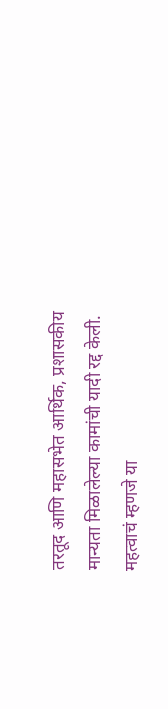तरतूद आणि महासभेत आर्थिक, प्रशासकीय मान्यता मिळालेल्या कामांची यादी रद्द केली.
महत्वाचं म्हणजे या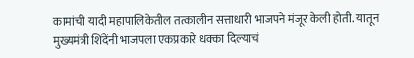कामांची यादी महापालिकेतील तत्कालीन सत्ताधारी भाजपने मंजूर केली होती. यातून मुख्यमंत्री शिंदेंनी भाजपला एकप्रकारे धक्का दिल्याचं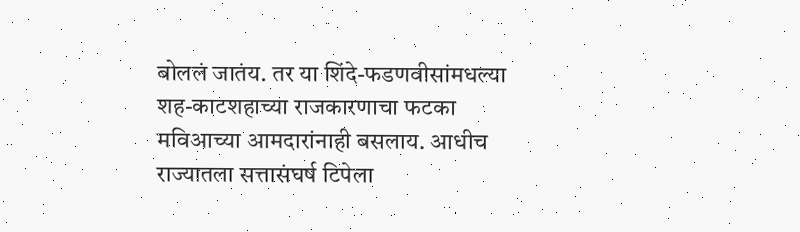बोललं जातंय. तर या शिंदे-फडणवीसांमधल्या शह-काटशहाच्या राजकारणाचा फटका मविआच्या आमदारांनाही बसलाय. आधीच राज्यातला सत्तासंघर्ष टिपेला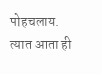पोहचलाय. त्यात आता ही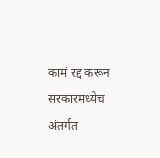कामं रद्द करून सरकारमध्येच अंतर्गत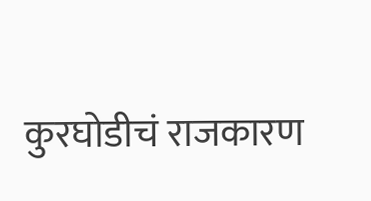कुरघोडीचं राजकारण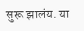सुरू झालंय. या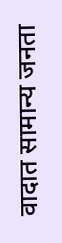वादात सामान्य जनता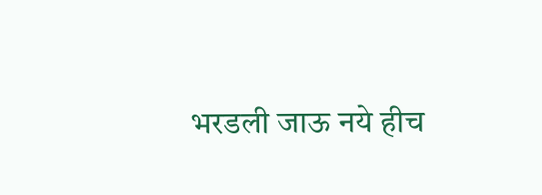भरडली जाऊ नये हीच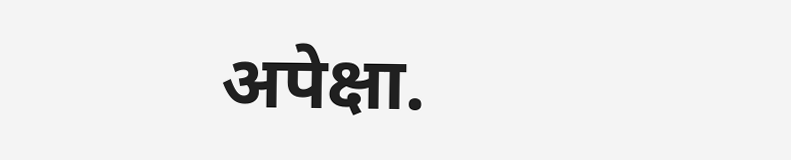अपेक्षा.